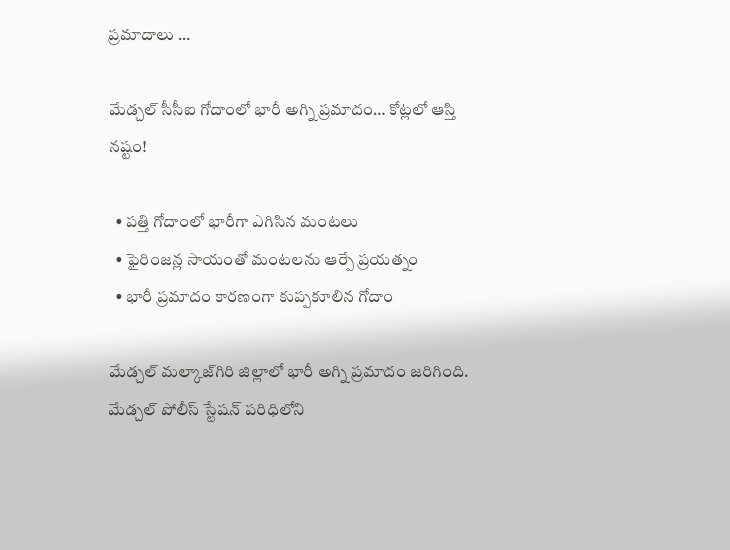ప్రమాదాలు ...

మేడ్చల్ సీసీఐ గోదాంలో భారీ అగ్ని ప్రమాదం… కోట్లలో ఆస్తి నష్టం!

  • పత్తి గోదాంలో భారీగా ఎగిసిన మంటలు
  • ఫైరింజన్ల సాయంతో మంటలను ఆర్పే ప్రయత్నం
  • భారీ ప్రమాదం కారణంగా కుప్పకూలిన గోదాం

మేడ్చల్ మల్కాజ్‌గిరి జిల్లాలో భారీ అగ్ని ప్రమాదం జరిగింది. మేడ్చల్ పోలీస్ స్టేషన్ పరిధిలోని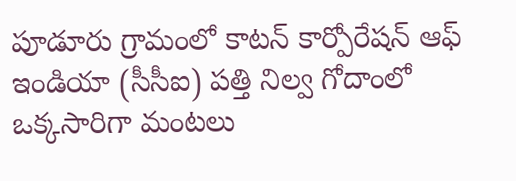పూడూరు గ్రామంలో కాటన్ కార్పోరేషన్ ఆఫ్ ఇండియా (సీసీఐ) పత్తి నిల్వ గోదాంలో ఒక్కసారిగా మంటలు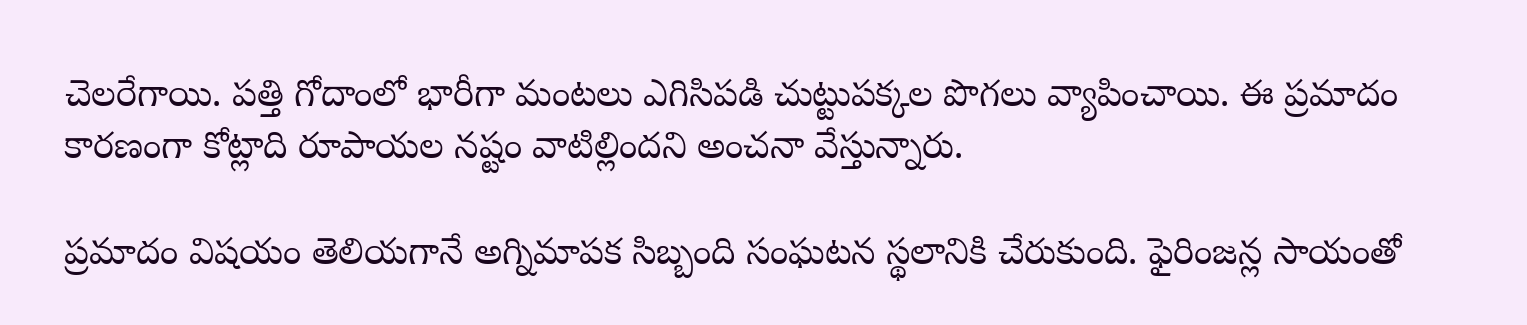చెలరేగాయి. పత్తి గోదాంలో భారీగా మంటలు ఎగిసిపడి చుట్టుపక్కల పొగలు వ్యాపించాయి. ఈ ప్రమాదం కారణంగా కోట్లాది రూపాయల నష్టం వాటిల్లిందని అంచనా వేస్తున్నారు.

ప్రమాదం విషయం తెలియగానే అగ్నిమాపక సిబ్బంది సంఘటన స్థలానికి చేరుకుంది. ఫైరింజన్ల సాయంతో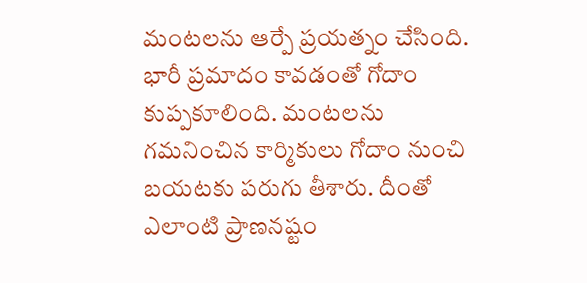మంటలను ఆర్పే ప్రయత్నం చేసింది. భారీ ప్రమాదం కావడంతో గోదాం కుప్పకూలింది. మంటలను గమనించిన కార్మికులు గోదాం నుంచి బయటకు పరుగు తీశారు. దీంతో ఎలాంటి ప్రాణనష్టం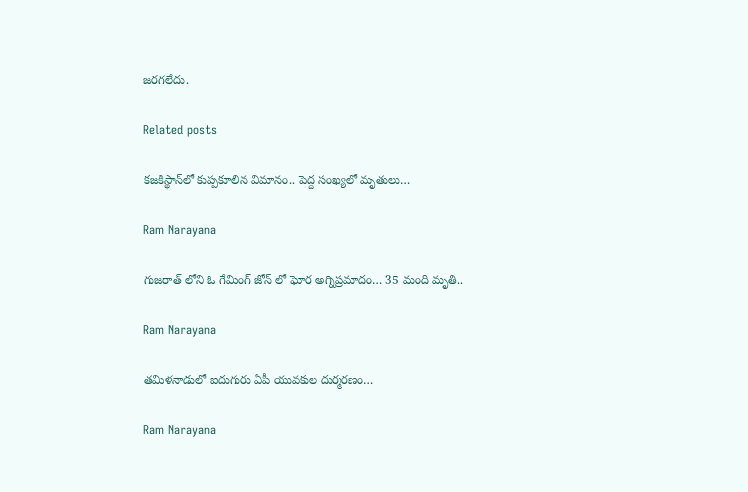జరగలేదు.

Related posts

కజకిస్థాన్‌లో కుప్పకూలిన విమానం.. పెద్ద సంఖ్యలో మృతులు…

Ram Narayana

గుజరాత్ లోని ఓ గేమింగ్ జోన్ లో ఘోర అగ్నిప్రమాదం… 35 మంది మృతి..

Ram Narayana

తమిళనాడులో ఐదుగురు ఏపీ యువకుల దుర్మరణం…

Ram Narayana